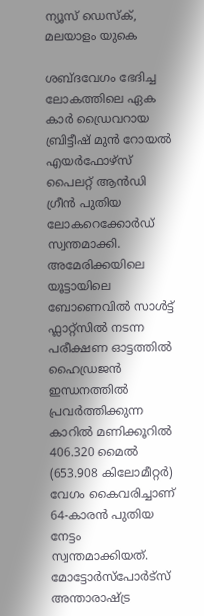ന്യൂസ് ഡെസ്ക്, മലയാളം യുകെ

ശബ്ദവേഗം ഭേദിച്ച ലോകത്തിലെ ഏക കാർ ഡ്രൈവറായ ബ്രിട്ടീഷ് മുൻ റോയൽ എയർഫോഴ്‌സ് പൈലറ്റ് ആൻഡി ഗ്രീൻ പുതിയ ലോകറെക്കോർഡ് സ്വന്തമാക്കി. അമേരിക്കയിലെ യൂട്ടായിലെ ബോണെവിൽ സാൾട്ട് ഫ്ലാറ്റ്സിൽ നടന്ന പരീക്ഷണ ഓട്ടത്തിൽ ഹൈഡ്രജൻ ഇന്ധനത്തിൽ പ്രവർത്തിക്കുന്ന കാറിൽ മണിക്കൂറിൽ 406.320 മൈൽ (653.908 കിലോമീറ്റർ) വേഗം കൈവരിച്ചാണ് 64-കാരൻ പുതിയ നേട്ടം സ്വന്തമാക്കിയത്. മോട്ടോർസ്പോർട്സ് അന്താരാഷ്ട്ര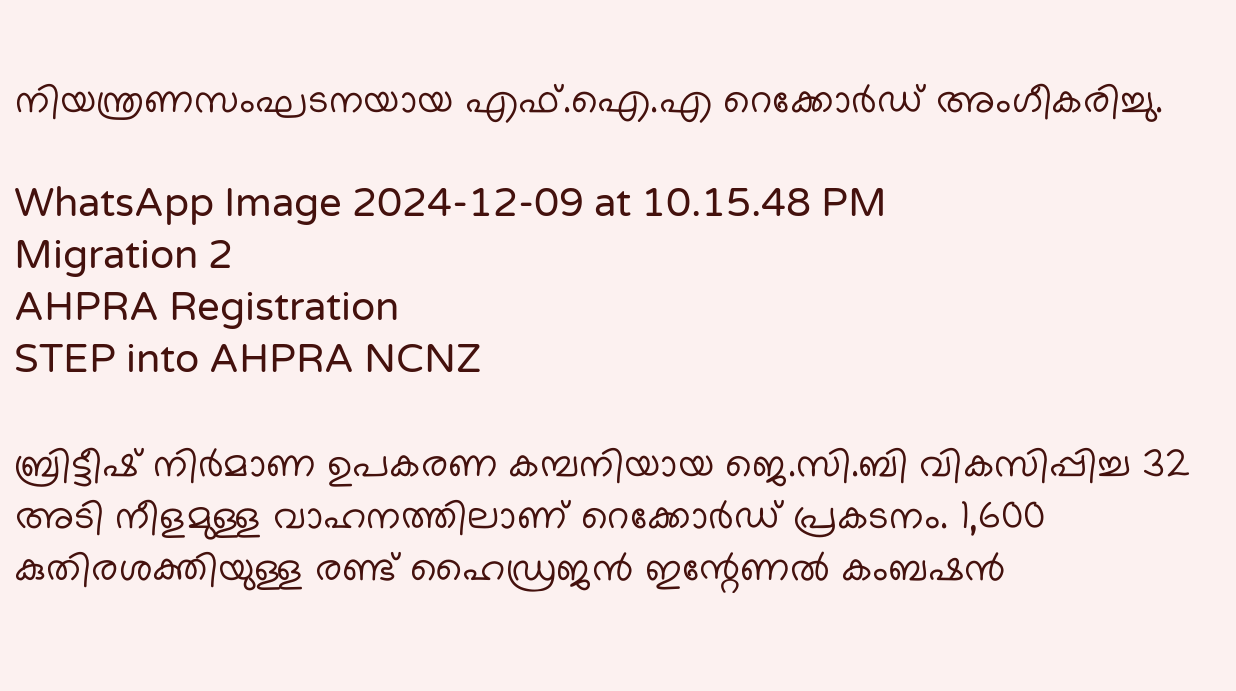നിയന്ത്രണസംഘടനയായ എഫ്.ഐ.എ റെക്കോർഡ് അംഗീകരിച്ചു.

WhatsApp Image 2024-12-09 at 10.15.48 PM
Migration 2
AHPRA Registration
STEP into AHPRA NCNZ

ബ്രിട്ടീഷ് നിർമാണ ഉപകരണ കമ്പനിയായ ജെ.സി.ബി വികസിപ്പിച്ച 32 അടി നീളമുള്ള വാഹനത്തിലാണ് റെക്കോർഡ് പ്രകടനം. 1,600 കുതിരശക്തിയുള്ള രണ്ട് ഹൈഡ്രജൻ ഇന്റേണൽ കംബഷൻ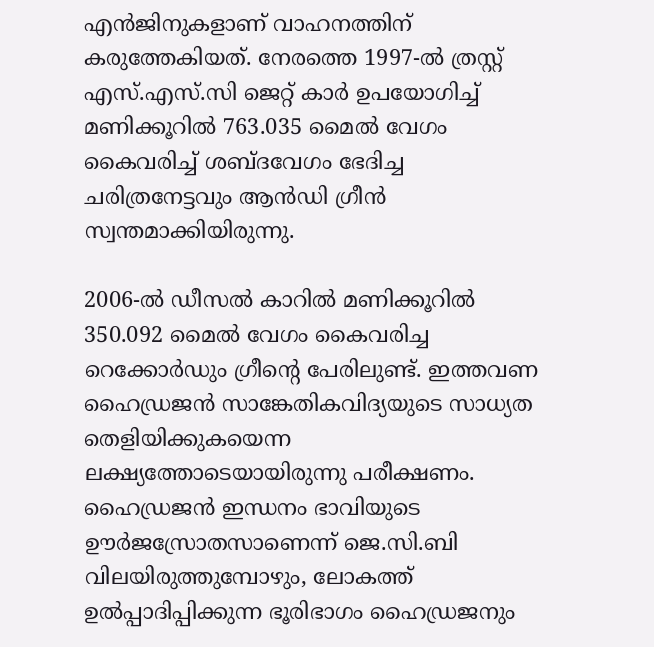എൻജിനുകളാണ് വാഹനത്തിന് കരുത്തേകിയത്. നേരത്തെ 1997-ൽ ത്രസ്റ്റ് എസ്.എസ്.സി ജെറ്റ് കാർ ഉപയോഗിച്ച് മണിക്കൂറിൽ 763.035 മൈൽ വേഗം കൈവരിച്ച് ശബ്ദവേഗം ഭേദിച്ച ചരിത്രനേട്ടവും ആൻഡി ഗ്രീൻ സ്വന്തമാക്കിയിരുന്നു.

2006-ൽ ഡീസൽ കാറിൽ മണിക്കൂറിൽ 350.092 മൈൽ വേഗം കൈവരിച്ച റെക്കോർഡും ഗ്രീന്റെ പേരിലുണ്ട്. ഇത്തവണ ഹൈഡ്രജൻ സാങ്കേതികവിദ്യയുടെ സാധ്യത തെളിയിക്കുകയെന്ന ലക്ഷ്യത്തോടെയായിരുന്നു പരീക്ഷണം. ഹൈഡ്രജൻ ഇന്ധനം ഭാവിയുടെ ഊർജസ്രോതസാണെന്ന് ജെ.സി.ബി വിലയിരുത്തുമ്പോഴും, ലോകത്ത് ഉൽപ്പാദിപ്പിക്കുന്ന ഭൂരിഭാഗം ഹൈഡ്രജനും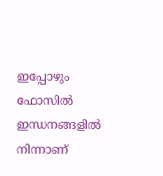ഇപ്പോഴും ഫോസിൽ ഇന്ധനങ്ങളിൽ നിന്നാണ്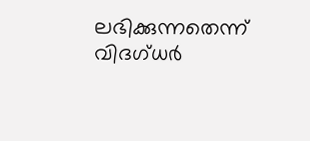ലഭിക്കുന്നതെന്ന് വിദഗ്ധർ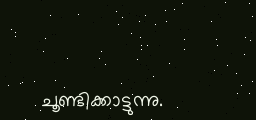ചൂണ്ടിക്കാട്ടുന്നു.